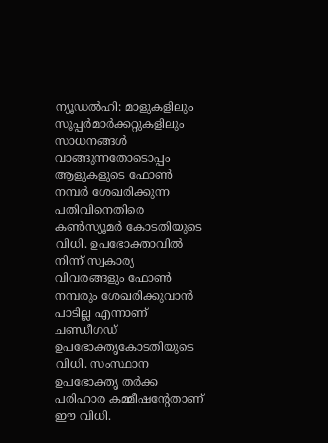ന്യൂഡൽഹി: മാളുകളിലും സൂപ്പർമാർക്കറ്റുകളിലും സാധനങ്ങൾ വാങ്ങുന്നതോടൊപ്പം ആളുകളുടെ ഫോൺ നമ്പർ ശേഖരിക്കുന്ന പതിവിനെതിരെ കൺസ്യൂമർ കോടതിയുടെ വിധി. ഉപഭോക്താവിൽ നിന്ന് സ്വകാര്യ വിവരങ്ങളും ഫോൺ നമ്പരും ശേഖരിക്കുവാൻ പാടില്ല എന്നാണ് ചണ്ഡീഗഡ് ഉപഭോക്തൃകോടതിയുടെ വിധി. സംസ്ഥാന ഉപഭോക്തൃ തർക്ക പരിഹാര കമ്മീഷൻ്റേതാണ് ഈ വിധി.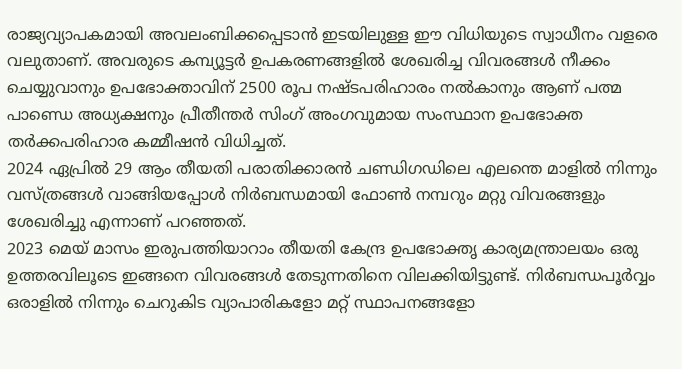രാജ്യവ്യാപകമായി അവലംബിക്കപ്പെടാൻ ഇടയിലുള്ള ഈ വിധിയുടെ സ്വാധീനം വളരെ വലുതാണ്. അവരുടെ കമ്പ്യൂട്ടർ ഉപകരണങ്ങളിൽ ശേഖരിച്ച വിവരങ്ങൾ നീക്കം ചെയ്യുവാനും ഉപഭോക്താവിന് 2500 രൂപ നഷ്ടപരിഹാരം നൽകാനും ആണ് പത്മ പാണ്ഡെ അധ്യക്ഷനും പ്രീതീന്തർ സിംഗ് അംഗവുമായ സംസ്ഥാന ഉപഭോക്ത തർക്കപരിഹാര കമ്മീഷൻ വിധിച്ചത്.
2024 ഏപ്രിൽ 29 ആം തീയതി പരാതിക്കാരൻ ചണ്ഡിഗഡിലെ എലന്തെ മാളിൽ നിന്നും വസ്ത്രങ്ങൾ വാങ്ങിയപ്പോൾ നിർബന്ധമായി ഫോൺ നമ്പറും മറ്റു വിവരങ്ങളും ശേഖരിച്ചു എന്നാണ് പറഞ്ഞത്.
2023 മെയ് മാസം ഇരുപത്തിയാറാം തീയതി കേന്ദ്ര ഉപഭോക്തൃ കാര്യമന്ത്രാലയം ഒരു ഉത്തരവിലൂടെ ഇങ്ങനെ വിവരങ്ങൾ തേടുന്നതിനെ വിലക്കിയിട്ടുണ്ട്. നിർബന്ധപൂർവ്വം ഒരാളിൽ നിന്നും ചെറുകിട വ്യാപാരികളോ മറ്റ് സ്ഥാപനങ്ങളോ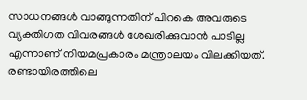സാധനങ്ങൾ വാങ്ങുന്നതിന് പിറകെ അവരുടെ വ്യക്തിഗത വിവരങ്ങൾ ശേഖരിക്കുവാൻ പാടില്ല എന്നാണ് നിയമപ്രകാരം മന്ത്രാലയം വിലക്കിയത്.
രണ്ടായിരത്തിലെ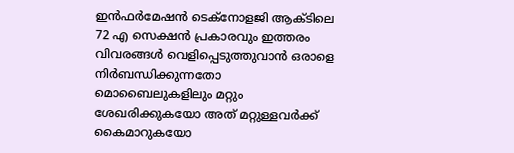ഇൻഫർമേഷൻ ടെക്നോളജി ആക്ടിലെ 72 എ സെക്ഷൻ പ്രകാരവും ഇത്തരം വിവരങ്ങൾ വെളിപ്പെടുത്തുവാൻ ഒരാളെ നിർബന്ധിക്കുന്നതോ മൊബൈലുകളിലും മറ്റും ശേഖരിക്കുകയോ അത് മറ്റുള്ളവർക്ക് കൈമാറുകയോ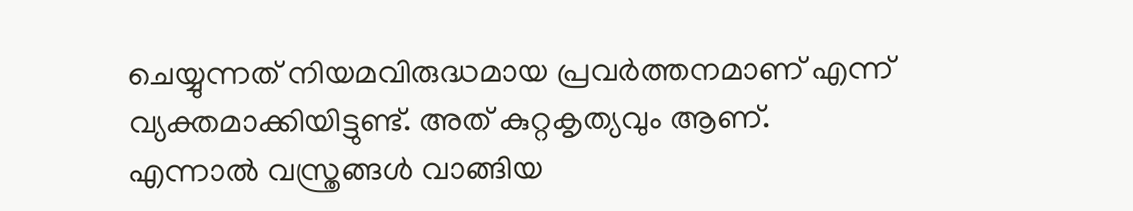ചെയ്യുന്നത് നിയമവിരുദ്ധമായ പ്രവർത്തനമാണ് എന്ന് വ്യക്തമാക്കിയിട്ടുണ്ട്. അത് കുറ്റകൃത്യവും ആണ്.
എന്നാൽ വസ്ത്രങ്ങൾ വാങ്ങിയ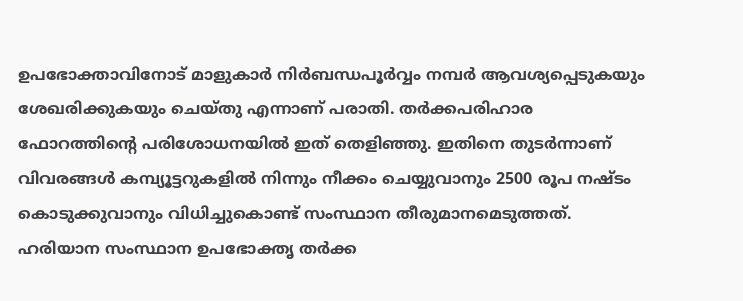ഉപഭോക്താവിനോട് മാളുകാർ നിർബന്ധപൂർവ്വം നമ്പർ ആവശ്യപ്പെടുകയും ശേഖരിക്കുകയും ചെയ്തു എന്നാണ് പരാതി. തർക്കപരിഹാര ഫോറത്തിന്റെ പരിശോധനയിൽ ഇത് തെളിഞ്ഞു. ഇതിനെ തുടർന്നാണ് വിവരങ്ങൾ കമ്പ്യൂട്ടറുകളിൽ നിന്നും നീക്കം ചെയ്യുവാനും 2500 രൂപ നഷ്ടം കൊടുക്കുവാനും വിധിച്ചുകൊണ്ട് സംസ്ഥാന തീരുമാനമെടുത്തത്.
ഹരിയാന സംസ്ഥാന ഉപഭോക്തൃ തർക്ക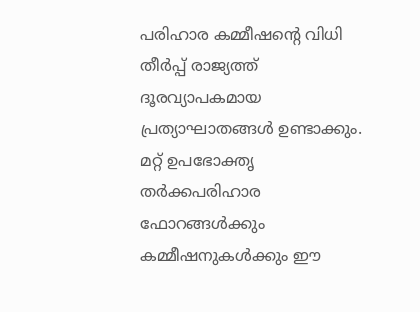പരിഹാര കമ്മീഷന്റെ വിധി തീർപ്പ് രാജ്യത്ത് ദൂരവ്യാപകമായ പ്രത്യാഘാതങ്ങൾ ഉണ്ടാക്കും. മറ്റ് ഉപഭോക്തൃ തർക്കപരിഹാര ഫോറങ്ങൾക്കും കമ്മീഷനുകൾക്കും ഈ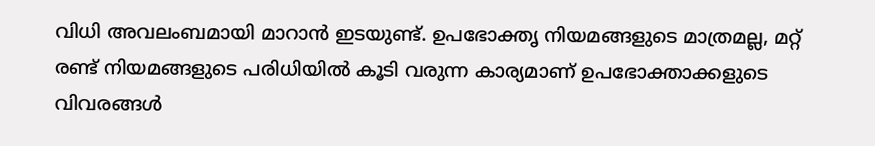വിധി അവലംബമായി മാറാൻ ഇടയുണ്ട്. ഉപഭോക്തൃ നിയമങ്ങളുടെ മാത്രമല്ല, മറ്റ് രണ്ട് നിയമങ്ങളുടെ പരിധിയിൽ കൂടി വരുന്ന കാര്യമാണ് ഉപഭോക്താക്കളുടെ വിവരങ്ങൾ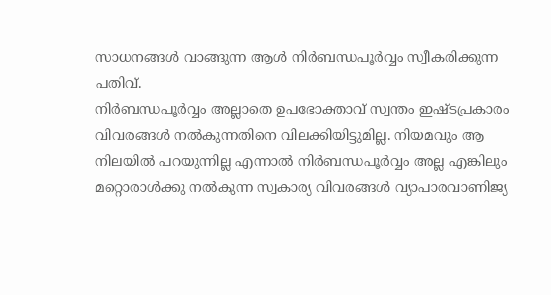സാധനങ്ങൾ വാങ്ങുന്ന ആൾ നിർബന്ധപൂർവ്വം സ്വീകരിക്കുന്ന പതിവ്.
നിർബന്ധപൂർവ്വം അല്ലാതെ ഉപഭോക്താവ് സ്വന്തം ഇഷ്ടപ്രകാരം വിവരങ്ങൾ നൽകുന്നതിനെ വിലക്കിയിട്ടുമില്ല. നിയമവും ആ നിലയിൽ പറയുന്നില്ല എന്നാൽ നിർബന്ധപൂർവ്വം അല്ല എങ്കിലും മറ്റൊരാൾക്കു നൽകുന്ന സ്വകാര്യ വിവരങ്ങൾ വ്യാപാരവാണിജ്യ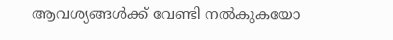ആവശ്യങ്ങൾക്ക് വേണ്ടി നൽകുകയോ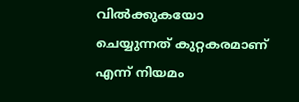വിൽക്കുകയോ ചെയ്യുന്നത് കുറ്റകരമാണ് എന്ന് നിയമം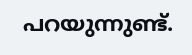പറയുന്നുണ്ട്.